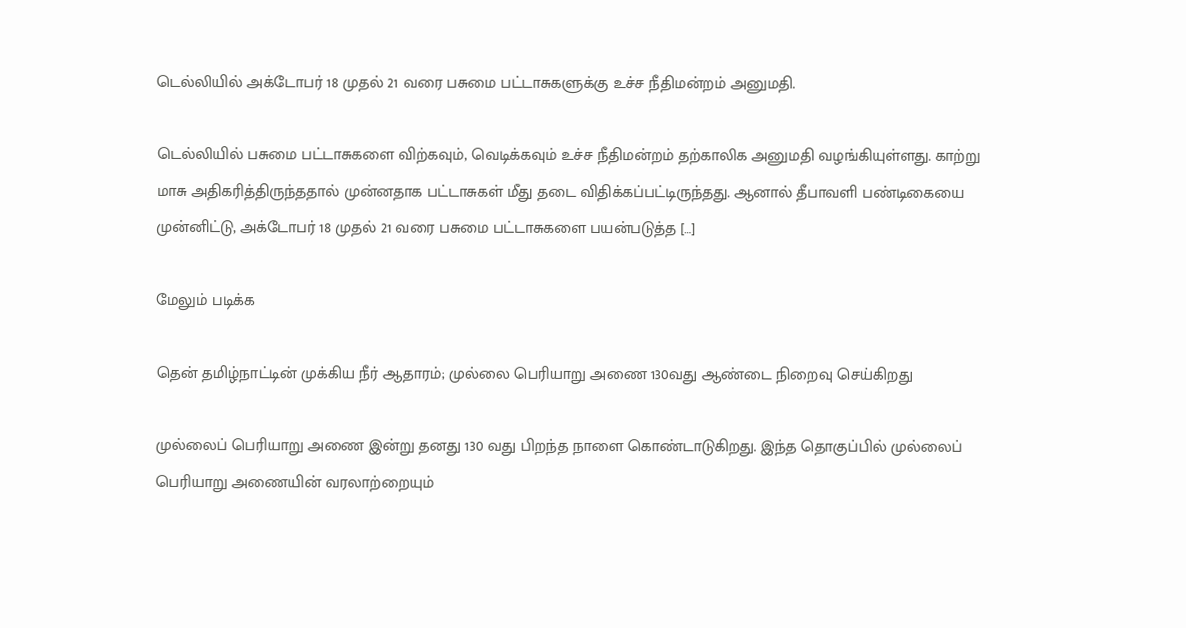டெல்லியில் அக்டோபர் 18 முதல் 21 வரை பசுமை பட்டாசுகளுக்கு உச்ச நீதிமன்றம் அனுமதி.

டெல்லியில் பசுமை பட்டாசுகளை விற்கவும், வெடிக்கவும் உச்ச நீதிமன்றம் தற்காலிக அனுமதி வழங்கியுள்ளது. காற்று மாசு அதிகரித்திருந்ததால் முன்னதாக பட்டாசுகள் மீது தடை விதிக்கப்பட்டிருந்தது. ஆனால் தீபாவளி பண்டிகையை முன்னிட்டு, அக்டோபர் 18 முதல் 21 வரை பசுமை பட்டாசுகளை பயன்படுத்த […]

மேலும் படிக்க

தென் தமிழ்நாட்டின் முக்கிய நீர் ஆதாரம்; முல்லை பெரியாறு அணை 130வது ஆண்டை நிறைவு செய்கிறது

முல்லைப் பெரியாறு அணை இன்று தனது 130 வது பிறந்த நாளை கொண்டாடுகிறது. இந்த தொகுப்பில் முல்லைப் பெரியாறு அணையின் வரலாற்றையும்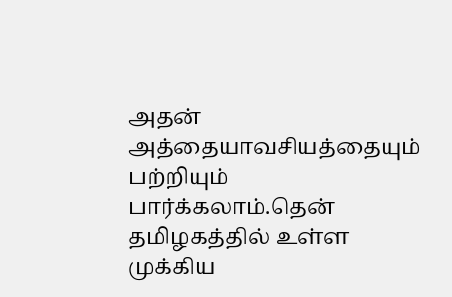அதன் அத்தையாவசியத்தையும் பற்றியும் பார்க்கலாம்.தென் தமிழகத்தில் உள்ள முக்கிய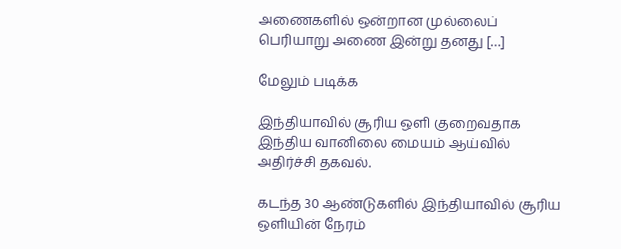அணைகளில் ஒன்றான முல்லைப் பெரியாறு அணை இன்று தனது […]

மேலும் படிக்க

இந்தியாவில் சூரிய ஒளி குறைவதாக இந்திய வானிலை மையம் ஆய்வில் அதிர்ச்சி தகவல்.

கடந்த 30 ஆண்டுகளில் இந்தியாவில் சூரிய ஒளியின் நேரம்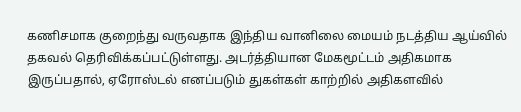கணிசமாக குறைந்து வருவதாக இந்திய வானிலை மையம் நடத்திய ஆய்வில்  தகவல் தெரிவிக்கப்பட்டுள்ளது. அடர்த்தியான மேகமூட்டம் அதிகமாக இருப்பதால், ஏரோஸ்டல் எனப்படும் துகள்கள் காற்றில் அதிகளவில்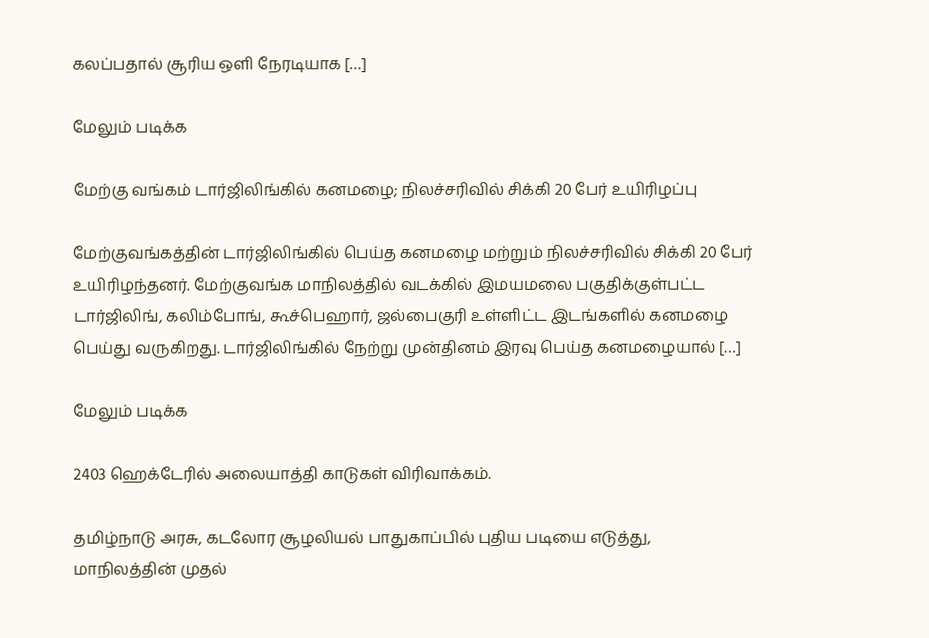கலப்பதால் சூரிய ஒளி நேரடியாக […]

மேலும் படிக்க

மேற்கு வங்கம் டார்ஜிலிங்கில் கனமழை; நிலச்சரிவில் சிக்கி 20 பேர் உயிரிழப்பு

மேற்குவங்கத்தின் டார்ஜிலிங்கில் பெய்த கனமழை மற்றும் நிலச்சரிவில் சிக்கி 20 பேர் உயிரிழந்தனர். மேற்குவங்க மாநிலத்தில் வடக்கில் இமயமலை பகுதிக்குள்பட்ட டார்ஜிலிங், கலிம்போங், கூச்பெஹார், ஜல்பைகுரி உள்ளிட்ட இடங்களில் கனமழை பெய்து வருகிறது. டார்ஜிலிங்கில் நேற்று முன்தினம் இரவு பெய்த கனமழையால் […]

மேலும் படிக்க

2403 ஹெக்டேரில் அலையாத்தி காடுகள் விரிவாக்கம்.

தமிழ்நாடு அரசு, கடலோர சூழலியல் பாதுகாப்பில் புதிய படியை எடுத்து, மாநிலத்தின் முதல்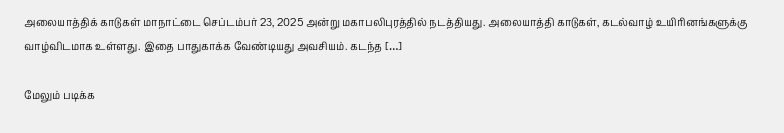அலையாத்திக் காடுகள் மாநாட்டை செப்டம்பர் 23, 2025 அன்று மகாபலிபுரத்தில் நடத்தியது. அலையாத்தி காடுகள், கடல்வாழ் உயிரினங்களுக்கு வாழ்விடமாக உள்ளது. இதை பாதுகாக்க வேண்டியது அவசியம். கடந்த […]

மேலும் படிக்க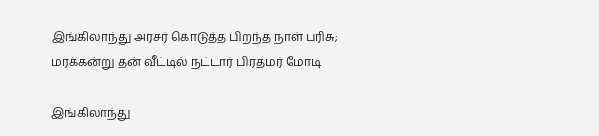இங்கிலாந்து அரசர் கொடுத்த பிறந்த நாள் பரிசு; மரக்கன்று தன் வீட்டில் நட்டார் பிரதமர் மோடி

இங்கிலாந்து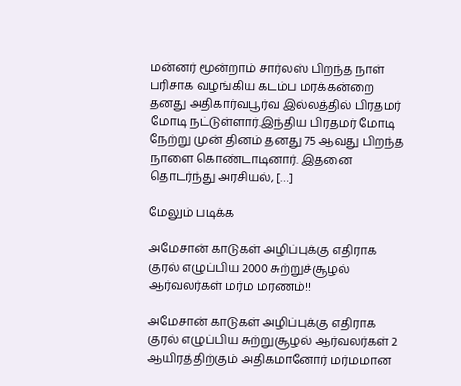மன்னர் மூன்றாம் சார்லஸ் பிறந்த நாள் பரிசாக வழங்கிய கடம்ப மரக்கன்றை தனது அதிகார்வபூர்வ இல்லத்தில் பிரதமர் மோடி நட்டுள்ளார்.இந்திய பிரதமர் மோடி நேற்று முன் தினம் தனது 75 ஆவது பிறந்த நாளை கொண்டாடினார். இதனை தொடர்ந்து அரசியல், […]

மேலும் படிக்க

அமேசான் காடுகள் அழிப்புக்கு எதிராக குரல் எழுப்பிய 2000 சுற்றுச்சூழல் ஆர்வலர்கள் மர்ம மரணம்!!

அமேசான் காடுகள் அழிப்புக்கு எதிராக குரல் எழுப்பிய சுற்றுசூழல் ஆர்வலர்கள் 2 ஆயிரத்திற்கும் அதிகமானோர் மர்மமான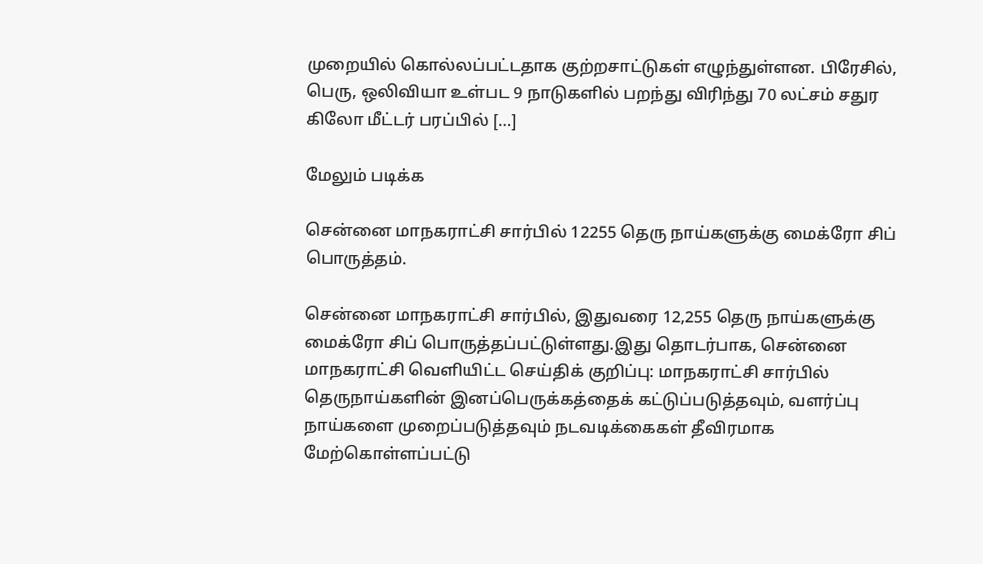முறையில் கொல்லப்பட்டதாக குற்றசாட்டுகள் எழுந்துள்ளன. பிரேசில், பெரு, ஒலிவியா உள்பட 9 நாடுகளில் பறந்து விரிந்து 70 லட்சம் சதுர கிலோ மீட்டர் பரப்பில் […]

மேலும் படிக்க

சென்னை மாநகராட்சி சார்பில் 12255 தெரு நாய்களுக்கு மைக்ரோ சிப் பொருத்தம்.

சென்னை மாநகராட்சி சார்பில், இதுவரை 12,255 தெரு நாய்களுக்கு மைக்ரோ சிப் பொருத்தப்பட்டுள்ளது.இது தொடர்பாக, சென்னை மாநகராட்சி வெளியிட்ட செய்திக் குறிப்பு: மாநகராட்சி சார்பில் தெருநாய்களின் இனப்பெருக்கத்தைக் கட்டுப்படுத்தவும், வளர்ப்பு நாய்களை முறைப்படுத்தவும் நடவடிக்கைகள் தீவிரமாக மேற்கொள்ளப்பட்டு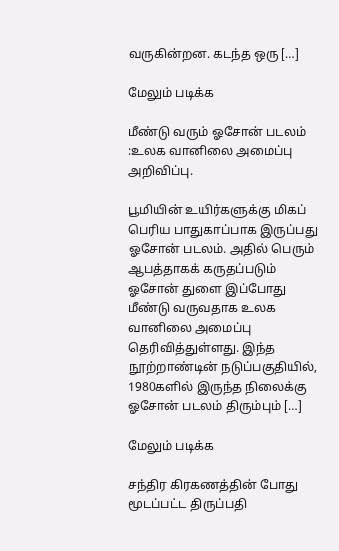வருகின்றன. கடந்த ஒரு […]

மேலும் படிக்க

மீண்டு வரும் ஓசோன் படலம் :உலக வானிலை அமைப்பு அறிவிப்பு.

பூமியின் உயிர்களுக்கு மிகப் பெரிய பாதுகாப்பாக இருப்பது ஓசோன் படலம். அதில் பெரும் ஆபத்தாகக் கருதப்படும் ஓசோன் துளை இப்போது மீண்டு வருவதாக உலக வானிலை அமைப்பு தெரிவித்துள்ளது. இந்த நூற்றாண்டின் நடுப்பகுதியில், 1980களில் இருந்த நிலைக்கு ஓசோன் படலம் திரும்பும் […]

மேலும் படிக்க

சந்திர கிரகணத்தின் போது மூடப்பட்ட திருப்பதி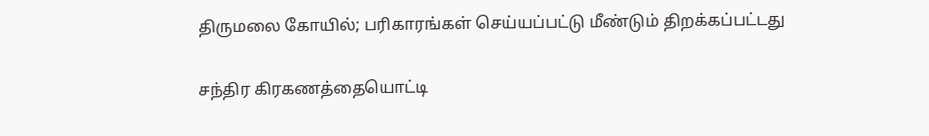திருமலை கோயில்; பரிகாரங்கள் செய்யப்பட்டு மீண்டும் திறக்கப்பட்டது

சந்திர கிரகணத்தையொட்டி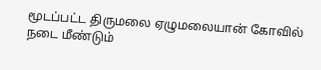மூடப்பட்ட திருமலை ஏழுமலையான் கோவில் நடை மீண்டும்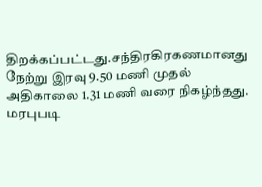திறக்கப்பட்டது.சந்திரகிரகணமானது நேற்று இரவு 9.50 மணி முதல் அதிகாலை 1.31 மணி வரை நிகழ்ந்தது. மரபுபடி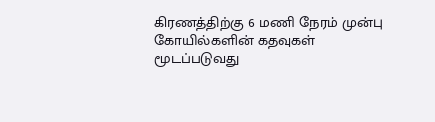கிரணத்திற்கு 6 மணி நேரம் முன்பு கோயில்களின் கதவுகள் மூடப்படுவது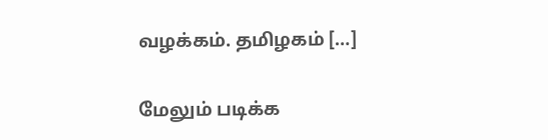வழக்கம். தமிழகம் […]

மேலும் படிக்க